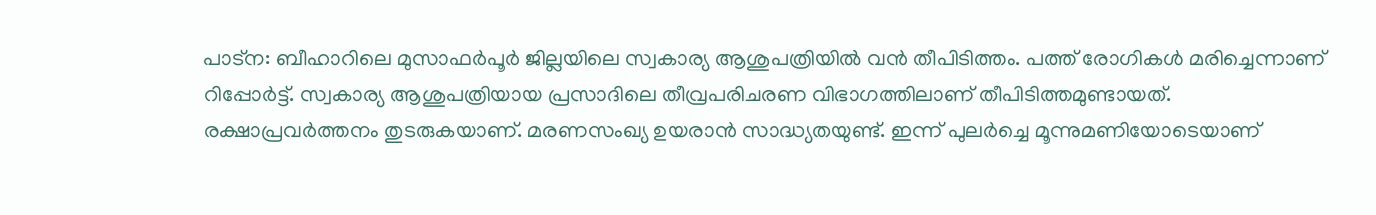പാട്ന: ബീഹാറിലെ മുസാഫർപൂർ ജില്ലയിലെ സ്വകാര്യ ആശുപത്രിയിൽ വൻ തീപിടിത്തം. പത്ത് രോഗികൾ മരിച്ചെന്നാണ് റിപ്പോർട്ട്. സ്വകാര്യ ആശുപത്രിയായ പ്രസാദിലെ തീവ്രപരിചരണ വിഭാഗത്തിലാണ് തീപിടിത്തമുണ്ടായത്. രക്ഷാപ്രവർത്തനം തുടരുകയാണ്. മരണസംഖ്യ ഉയരാൻ സാദ്ധ്യതയുണ്ട്. ഇന്ന് പുലർച്ചെ മൂന്നുമണിയോടെയാണ്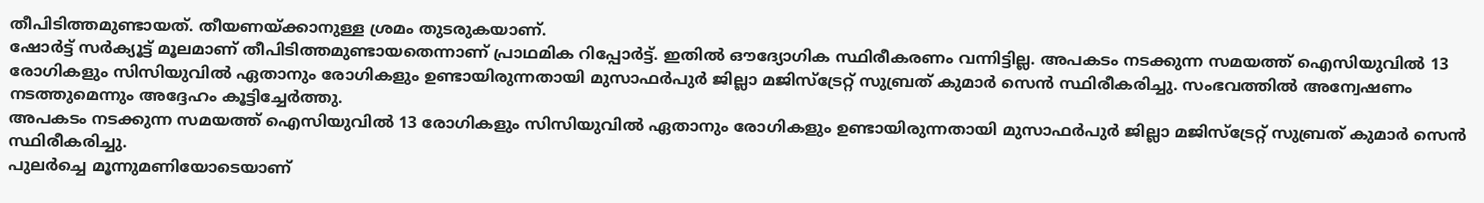തീപിടിത്തമുണ്ടായത്. തീയണയ്ക്കാനുള്ള ശ്രമം തുടരുകയാണ്.
ഷോർട്ട് സർക്യൂട്ട് മൂലമാണ് തീപിടിത്തമുണ്ടായതെന്നാണ് പ്രാഥമിക റിപ്പോർട്ട്. ഇതിൽ ഔദ്യോഗിക സ്ഥിരീകരണം വന്നിട്ടില്ല. അപകടം നടക്കുന്ന സമയത്ത് ഐസിയുവിൽ 13 രോഗികളും സിസിയുവിൽ ഏതാനും രോഗികളും ഉണ്ടായിരുന്നതായി മുസാഫർപുർ ജില്ലാ മജിസ്ട്രേറ്റ് സുബ്രത് കുമാർ സെൻ സ്ഥിരീകരിച്ചു. സംഭവത്തിൽ അന്വേഷണം നടത്തുമെന്നും അദ്ദേഹം കൂട്ടിച്ചേർത്തു.
അപകടം നടക്കുന്ന സമയത്ത് ഐസിയുവിൽ 13 രോഗികളും സിസിയുവിൽ ഏതാനും രോഗികളും ഉണ്ടായിരുന്നതായി മുസാഫർപുർ ജില്ലാ മജിസ്ട്രേറ്റ് സുബ്രത് കുമാർ സെൻ സ്ഥിരീകരിച്ചു.
പുലർച്ചെ മൂന്നുമണിയോടെയാണ്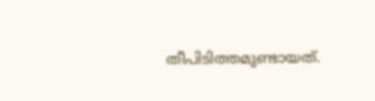തീപിടിത്തമുണ്ടായത്.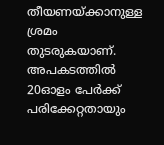തീയണയ്ക്കാനുള്ള ശ്രമം തുടരുകയാണ്.
അപകടത്തിൽ 20ഓളം പേർക്ക് പരിക്കേറ്റതായും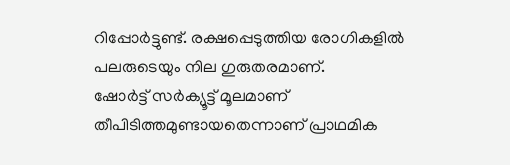റിപ്പോർട്ടുണ്ട്. രക്ഷപ്പെടുത്തിയ രോഗികളിൽ പലരുടെയും നില ഗുരുതരമാണ്.
ഷോർട്ട് സർക്യൂട്ട് മൂലമാണ് തീപിടിത്തമുണ്ടായതെന്നാണ് പ്രാഥമിക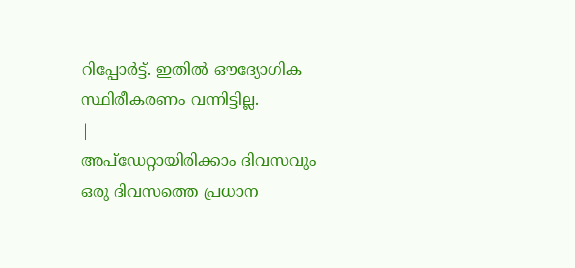റിപ്പോർട്ട്. ഇതിൽ ഔദ്യോഗിക സ്ഥിരീകരണം വന്നിട്ടില്ല.
|
അപ്ഡേറ്റായിരിക്കാം ദിവസവും
ഒരു ദിവസത്തെ പ്രധാന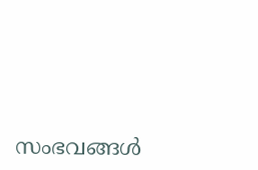സംഭവങ്ങൾ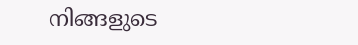നിങ്ങളുടെ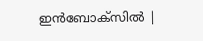ഇൻബോക്സിൽ |